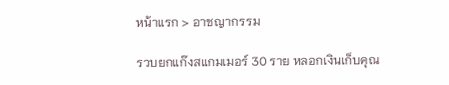หน้าแรก > อาชญากรรม

รวบยกแก๊งสแกมเมอร์ 30 ราย หลอกเงินเก็บคุณ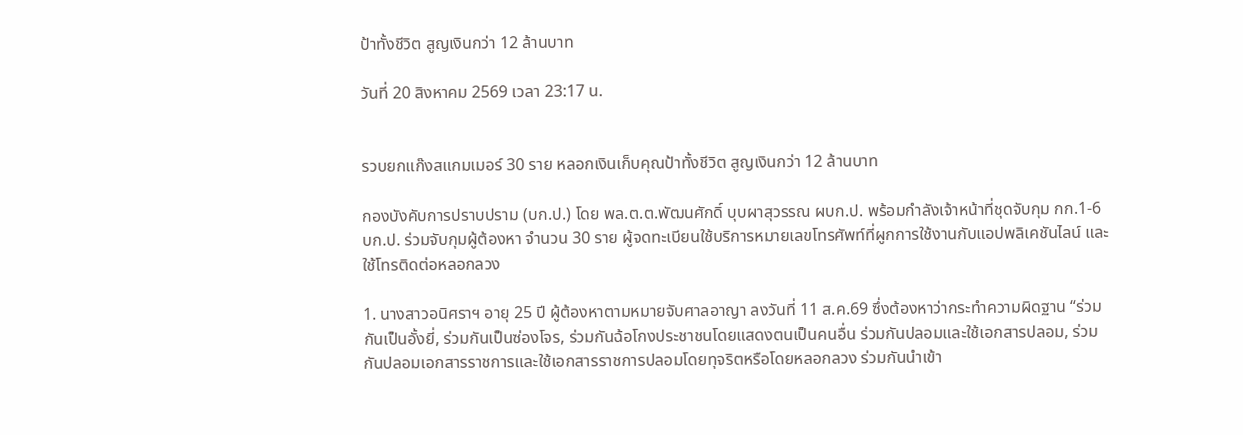ป้าทั้งชีวิต สูญเงินกว่า 12 ล้านบาท

วันที่ 20 สิงหาคม 2569 เวลา 23:17 น.


รวบยกแก๊งสแกมเมอร์ 30 ราย หลอกเงินเก็บคุณป้าทั้งชีวิต สูญเงินกว่า 12 ล้านบาท

กองบังคับการปราบปราม (บก.ป.) โดย พล.ต.ต.พัฒนศักดิ์ บุบผาสุวรรณ ผบก.ป. พร้อมกำลังเจ้าหน้าที่ชุดจับกุม กก.1-6 บก.ป. ร่วมจับกุมผู้ต้องหา จำนวน 30 ราย ผู้จดทะเบียนใช้บริการหมายเลขโทรศัพท์ที่ผูกการใช้งานกับแอปพลิเคชันไลน์ และใช้โทรติดต่อหลอกลวง

1. นางสาวอนิศราฯ อายุ 25 ปี ผู้ต้องหาตามหมายจับศาลอาญา ลงวันที่ 11 ส.ค.69 ซึ่งต้องหาว่ากระทำความผิดฐาน “ร่วมกันเป็นอั้งยี่, ร่วมกันเป็นซ่องโจร, ร่วมกันฉ้อโกงประชาชนโดยแสดงตนเป็นคนอื่น ร่วมกันปลอมและใช้เอกสารปลอม, ร่วมกันปลอมเอกสารราชการและใช้เอกสารราชการปลอมโดยทุจริตหรือโดยหลอกลวง ร่วมกันนำเข้า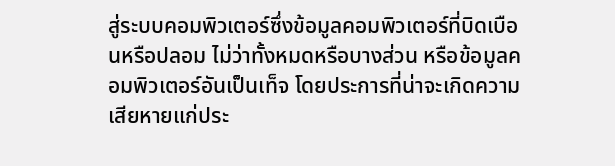สู่ระบบคอมพิวเตอร์ซึ่งข้อมูลคอมพิวเตอร์ที่บิดเบือนหรือปลอม ไม่ว่าทั้งหมดหรือบางส่วน หรือข้อมูลคอมพิวเตอร์อันเป็นเท็จ โดยประการที่น่าจะเกิดความเสียหายแก่ประ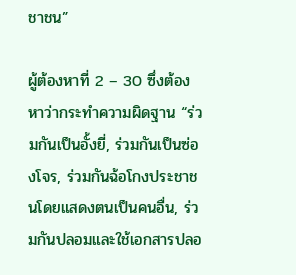ชาชน”

ผู้ต้องหาที่ 2 – 30 ซึ่งต้องหาว่ากระทำความผิดฐาน “ร่วมกันเป็นอั้งยี่, ร่วมกันเป็นซ่องโจร, ร่วมกันฉ้อโกงประชาชนโดยแสดงตนเป็นคนอื่น, ร่วมกันปลอมและใช้เอกสารปลอ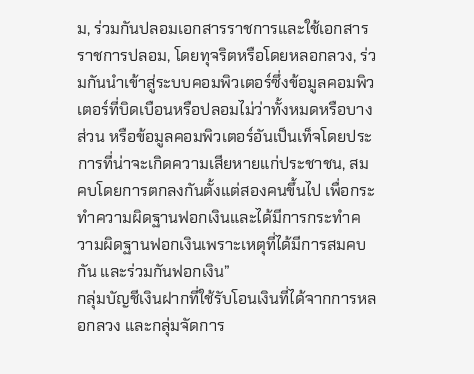ม, ร่วมกันปลอมเอกสารราชการและใช้เอกสารราชการปลอม, โดยทุจริตหรือโดยหลอกลวง, ร่วมกันนำเข้าสู่ระบบคอมพิวเตอร์ซึ่งข้อมูลคอมพิวเตอร์ที่บิดเบือนหรือปลอมไม่ว่าทั้งหมดหรือบางส่วน หรือข้อมูลคอมพิวเตอร์อันเป็นเท็จโดยประการที่น่าจะเกิดความเสียหายแก่ประชาชน, สมคบโดยการตกลงกันตั้งแต่สองคนขึ้นไป เพื่อกระทำความผิดฐานฟอกเงินและได้มีการกระทำความผิดฐานฟอกเงินเพราะเหตุที่ได้มีการสมคบกัน และร่วมกันฟอกเงิน”
กลุ่มบัญชีเงินฝากที่ใช้รับโอนเงินที่ได้จากการหลอกลวง และกลุ่มจัดการ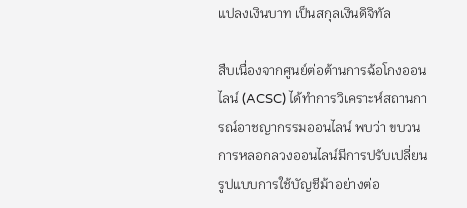แปลงเงินบาท เป็นสกุลเงินดิจิทัล

สืบเนื่องจากศูนย์ต่อต้านการฉ้อโกงออนไลน์ (ACSC) ได้ทำการวิเคราะห์สถานการณ์อาชญากรรมออนไลน์ พบว่า ขบวนการหลอกลวงออนไลน์มีการปรับเปลี่ยนรูปแบบการใช้บัญชีม้าอย่างต่อ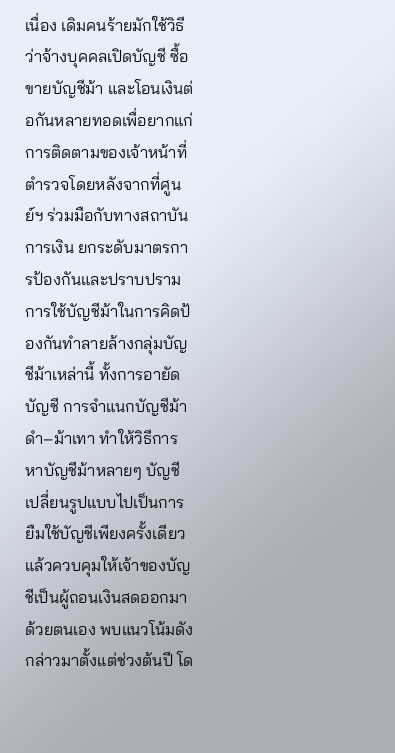เนื่อง เดิมคนร้ายมักใช้วิธีว่าจ้างบุคคลเปิดบัญชี ซื้อขายบัญชีม้า และโอนเงินต่อกันหลายทอดเพื่อยากแก่การติดตามของเจ้าหน้าที่ตำรวจโดยหลังจากที่ศูนย์ฯ ร่วมมือกับทางสถาบันการเงิน ยกระดับมาตรการป้องกันและปราบปรามการใช้บัญชีม้าในการคิดป้องกันทำลายล้างกลุ่มบัญชีม้าเหล่านี้ ทั้งการอายัดบัญชี การจำแนกบัญชีม้าดำ–ม้าเทา ทำให้วิธีการหาบัญชีม้าหลายๆ บัญชี เปลี่ยนรูปแบบไปเป็นการ ยืมใช้บัญชีเพียงครั้งเดียว แล้วควบคุมให้เจ้าของบัญชีเป็นผู้ถอนเงินสดออกมาด้วยตนเอง พบแนวโน้มดังกล่าวมาตั้งแต่ช่วงต้นปี โด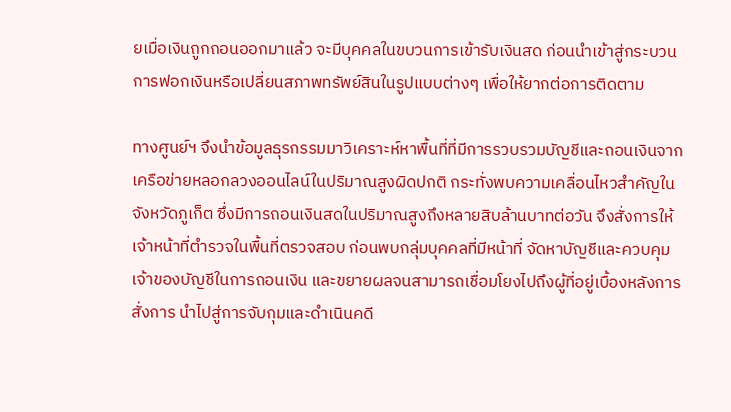ยเมื่อเงินถูกถอนออกมาแล้ว จะมีบุคคลในขบวนการเข้ารับเงินสด ก่อนนำเข้าสู่กระบวนการฟอกเงินหรือเปลี่ยนสภาพทรัพย์สินในรูปแบบต่างๆ เพื่อให้ยากต่อการติดตาม

ทางศูนย์ฯ จึงนำข้อมูลธุรกรรมมาวิเคราะห์หาพื้นที่ที่มีการรวบรวมบัญชีและถอนเงินจากเครือข่ายหลอกลวงออนไลน์ในปริมาณสูงผิดปกติ กระทั่งพบความเคลื่อนไหวสำคัญใน จังหวัดภูเก็ต ซึ่งมีการถอนเงินสดในปริมาณสูงถึงหลายสิบล้านบาทต่อวัน จึงสั่งการให้เจ้าหน้าที่ตำรวจในพื้นที่ตรวจสอบ ก่อนพบกลุ่มบุคคลที่มีหน้าที่ จัดหาบัญชีและควบคุมเจ้าของบัญชีในการถอนเงิน และขยายผลจนสามารถเชื่อมโยงไปถึงผู้ที่อยู่เบื้องหลังการสั่งการ นำไปสู่การจับกุมและดำเนินคดี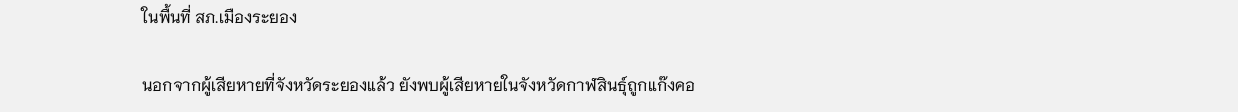ในพื้นที่ สภ.เมืองระยอง

นอกจากผู้เสียหายที่จังหวัดระยองแล้ว ยังพบผู้เสียหายในจังหวัดกาฬสินธุ์ถูกแก๊งคอ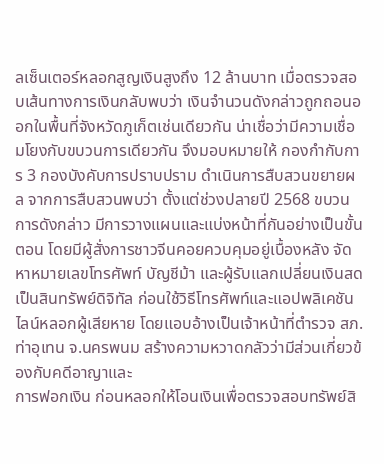ลเซ็นเตอร์หลอกสูญเงินสูงถึง 12 ล้านบาท เมื่อตรวจสอบเส้นทางการเงินกลับพบว่า เงินจำนวนดังกล่าวถูกถอนออกในพื้นที่จังหวัดภูเก็ตเช่นเดียวกัน น่าเชื่อว่ามีความเชื่อมโยงกับขบวนการเดียวกัน จึงมอบหมายให้ กองกำกับการ 3 กองบังคับการปราบปราม ดำเนินการสืบสวนขยายผล จากการสืบสวนพบว่า ตั้งแต่ช่วงปลายปี 2568 ขบวนการดังกล่าว มีการวางแผนและแบ่งหน้าที่กันอย่างเป็นขั้นตอน โดยมีผู้สั่งการชาวจีนคอยควบคุมอยู่เบื้องหลัง จัดหาหมายเลขโทรศัพท์ บัญชีม้า และผู้รับแลกเปลี่ยนเงินสดเป็นสินทรัพย์ดิจิทัล ก่อนใช้วิธีโทรศัพท์และแอปพลิเคชันไลน์หลอกผู้เสียหาย โดยแอบอ้างเป็นเจ้าหน้าที่ตำรวจ สภ.ท่าอุเทน จ.นครพนม สร้างความหวาดกลัวว่ามีส่วนเกี่ยวข้องกับคดีอาญาและ
การฟอกเงิน ก่อนหลอกให้โอนเงินเพื่อตรวจสอบทรัพย์สิ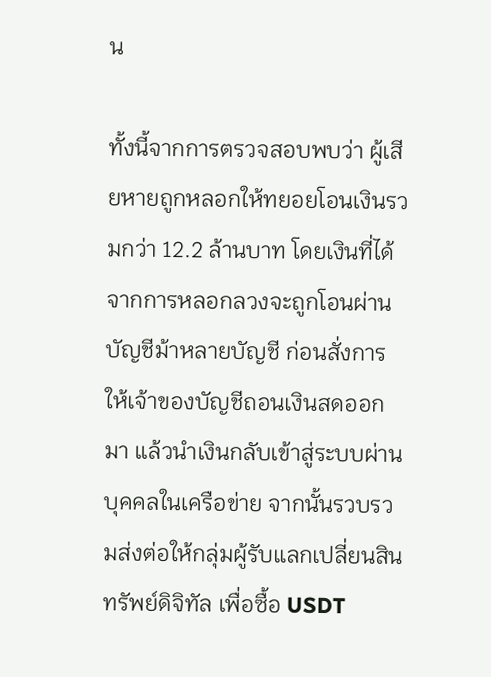น

ทั้งนี้จากการตรวจสอบพบว่า ผู้เสียหายถูกหลอกให้ทยอยโอนเงินรวมกว่า 12.2 ล้านบาท โดยเงินที่ได้จากการหลอกลวงจะถูกโอนผ่านบัญชีม้าหลายบัญชี ก่อนสั่งการให้เจ้าของบัญชีถอนเงินสดออกมา แล้วนำเงินกลับเข้าสู่ระบบผ่านบุคคลในเครือข่าย จากนั้นรวบรวมส่งต่อให้กลุ่มผู้รับแลกเปลี่ยนสินทรัพย์ดิจิทัล เพื่อซื้อ USDT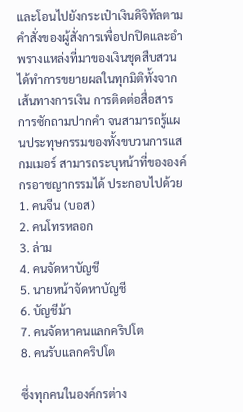และโอนไปยังกระเป๋าเงินดิจิทัลตามคำสั่งของผู้สั่งการเพื่อปกปิดและอำพรางแหล่งที่มาของเงินชุดสืบสวนได้ทำการขยายผลในทุกมิติทั้งจากเส้นทางการเงิน การติดต่อสื่อสาร การซักถามปากคำ จนสามารถรู้แผนประทุษกรรมของทั้งขบวนการแสกมเมอร์ สามารถระบุหน้าที่ขององค์กรอาชญากรรมได้ ประกอบไปด้วย
1. คนจีน (บอส)
2. คนโทรหลอก
3. ล่าม
4. คนจัดหาบัญชี
5. นายหน้าจัดหาบัญชี
6. บัญชีม้า
7. คนจัดหาคนแลกคริปโต
8. คนรับแลกคริปโต

ซึ่งทุกคนในองค์กรต่าง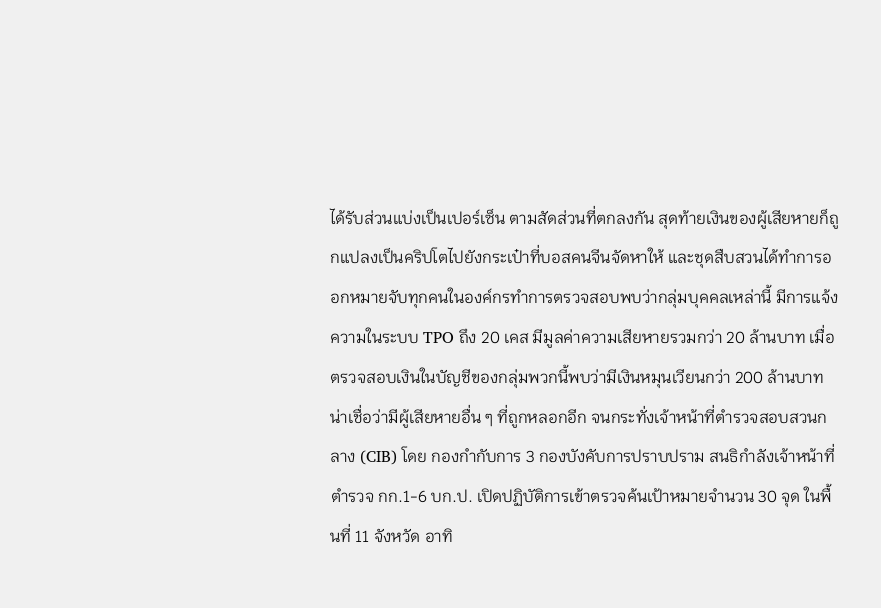ได้รับส่วนแบ่งเป็นเปอร์เซ็น ตามสัดส่วนที่ตกลงกัน สุดท้ายเงินของผู้เสียหายก็ถูกแปลงเป็นคริปโตไปยังกระเป๋าที่บอสคนจีนจัดหาให้ และชุดสืบสวนได้ทำการออกหมายจับทุกคนในองค์กรทำการตรวจสอบพบว่ากลุ่มบุคคลเหล่านี้ มีการแจ้งความในระบบ TPO ถึง 20 เคส มีมูลค่าความเสียหายรวมกว่า 20 ล้านบาท เมื่อตรวจสอบเงินในบัญชีของกลุ่มพวกนี้พบว่ามีเงินหมุนเวียนกว่า 200 ล้านบาท น่าเชื่อว่ามีผู้เสียหายอื่น ๆ ที่ถูกหลอกอีก จนกระทั่งเจ้าหน้าที่ตำรวจสอบสวนกลาง (CIB) โดย กองกำกับการ 3 กองบังคับการปราบปราม สนธิกำลังเจ้าหน้าที่ตำรวจ กก.1-6 บก.ป. เปิดปฏิบัติการเข้าตรวจค้นเป้าหมายจำนวน 30 จุด ในพื้นที่ 11 จังหวัด อาทิ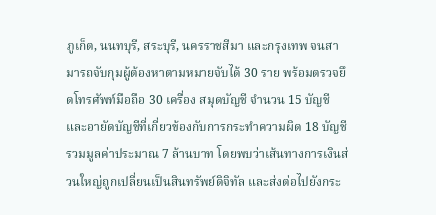ภูเก็ต, นนทบุรี, สระบุรี, นครราชสีมา และกรุงเทพ จนสามารถจับกุมผู้ต้องหาตามหมายจับได้ 30 ราย พร้อมตรวจยึดโทรศัพท์มือถือ 30 เครื่อง สมุดบัญชี จำนวน 15 บัญชี และอายัดบัญชีที่เกี่ยวข้องกับการกระทำความผิด 18 บัญชี รวมมูลค่าประมาณ 7 ล้านบาท โดยพบว่าเส้นทางการเงินส่วนใหญ่ถูกเปลี่ยนเป็นสินทรัพย์ดิจิทัล และส่งต่อไปยังกระ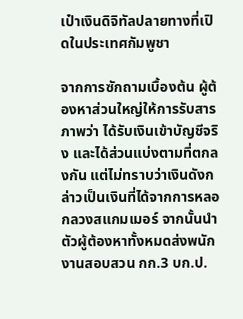เป๋าเงินดิจิทัลปลายทางที่เปิดในประเทศกัมพูชา

จากการซักถามเบื้องต้น ผู้ต้องหาส่วนใหญ่ให้การรับสารภาพว่า ได้รับเงินเข้าบัญชีจริง และได้ส่วนแบ่งตามที่ตกลงกัน แต่ไม่ทราบว่าเงินดังกล่าวเป็นเงินที่ได้จากการหลอกลวงสแกมเมอร์ จากนั้นนำตัวผู้ต้องหาทั้งหมดส่งพนักงานสอบสวน กก.3 บก.ป.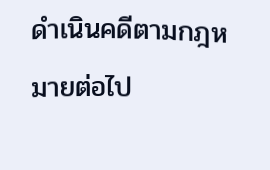ดำเนินคดีตามกฎหมายต่อไป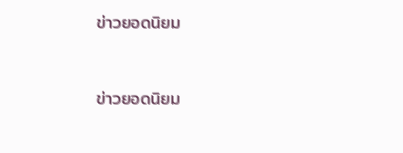ข่าวยอดนิยม


ข่าวยอดนิยม